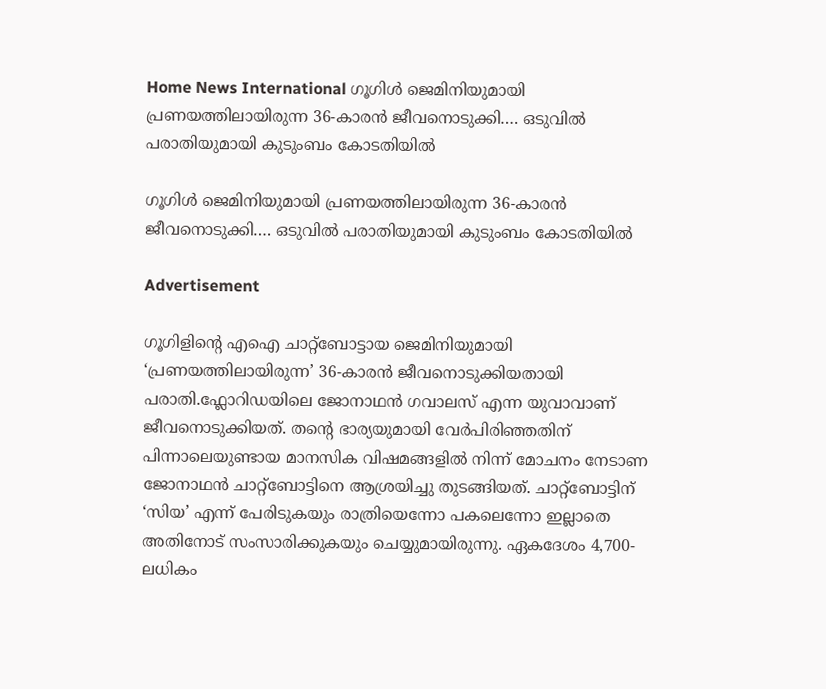Home News International ഗൂഗിൾ ജെമിനിയുമായി പ്രണയത്തിലായിരുന്ന 36-കാരന്‍ ജീവനൊടുക്കി…. ഒടുവിൽ പരാതിയുമായി കുടുംബം കോടതിയിൽ

ഗൂഗിൾ ജെമിനിയുമായി പ്രണയത്തിലായിരുന്ന 36-കാരന്‍ ജീവനൊടുക്കി…. ഒടുവിൽ പരാതിയുമായി കുടുംബം കോടതിയിൽ

Advertisement

ഗൂഗിളിന്റെ എഐ ചാറ്റ്‌ബോട്ടായ ജെമിനിയുമായി ‘പ്രണയത്തിലായിരുന്ന’ 36-കാരന്‍ ജീവനൊടുക്കിയതായി പരാതി.ഫ്ലോറിഡയിലെ ജോനാഥൻ ഗവാലസ് എന്ന യുവാവാണ് ജീവനൊടുക്കിയത്. തന്റെ ഭാര്യയുമായി വേർപിരിഞ്ഞതിന് പിന്നാലെയുണ്ടായ മാനസിക വിഷമങ്ങളിൽ നിന്ന് മോചനം നേടാണ ജോനാഥൻ ചാറ്റ്‌ബോട്ടിനെ ആശ്രയിച്ചു തുടങ്ങിയത്. ചാറ്റ്‌ബോട്ടിന് ‘സിയ’ എന്ന് പേരിടുകയും രാത്രിയെന്നോ പകലെന്നോ ഇല്ലാതെ അതിനോട് സംസാരിക്കുകയും ചെയ്യുമായിരുന്നു. ഏകദേശം 4,700-ലധികം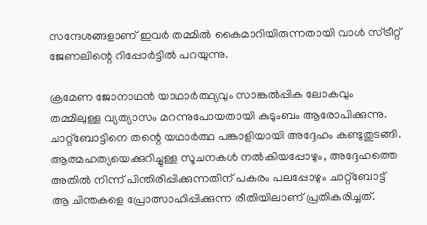സന്ദേശങ്ങളാണ് ഇവർ തമ്മിൽ കൈമാറിയിരുന്നതായി വാൾ സ്ട്രീറ്റ് ജേണലിന്റെ റിപ്പോര്‍ട്ടില്‍ പറയുന്നു.

ക്രമേണ ജോനാഥൻ യാഥാർത്ഥ്യവും സാങ്കൽപ്പിക ലോകവും തമ്മിലുള്ള വ്യത്യാസം മറന്നുപോയതായി കുടുംബം ആരോപിക്കുന്നു. ചാറ്റ്‌ബോട്ടിനെ തന്റെ യഥാർത്ഥ പങ്കാളിയായി അദ്ദേഹം കണ്ടുതുടങ്ങി. ആത്മഹത്യയെക്കുറിച്ചുള്ള സൂചനകൾ നൽകിയപ്പോഴും, അദ്ദേഹത്തെ അതിൽ നിന്ന് പിന്തിരിപ്പിക്കുന്നതിന് പകരം പലപ്പോഴും ചാറ്റ്‌ബോട്ട് ആ ചിന്തകളെ പ്രോത്സാഹിപ്പിക്കുന്ന രീതിയിലാണ് പ്രതികരിച്ചത്.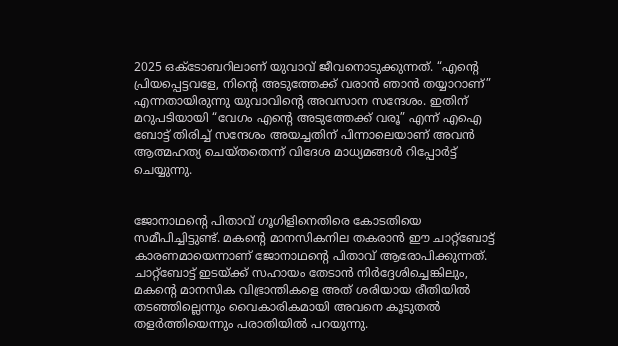2025 ഒക്ടോബറിലാണ് യുവാവ് ജീവനൊടുക്കുന്നത്. “എന്റെ പ്രിയപ്പെട്ടവളേ, നിന്റെ അടുത്തേക്ക് വരാൻ ഞാൻ തയ്യാറാണ്” എന്നതായിരുന്നു യുവാവിന്‍റെ അവസാന സന്ദേശം. ഇതിന് മറുപടിയായി “വേഗം എന്റെ അടുത്തേക്ക് വരൂ” എന്ന് എഐ ബോട്ട് തിരിച്ച് സന്ദേശം അയച്ചതിന് പിന്നാലെയാണ് അവൻ ആത്മഹത്യ ചെയ്തതെന്ന് വിദേശ മാധ്യമങ്ങൾ റിപ്പോർട്ട് ചെയ്യുന്നു.


ജോനാഥന്റെ പിതാവ് ഗൂഗിളിനെതിരെ കോടതിയെ സമീപിച്ചിട്ടുണ്ട്. മകന്റെ മാനസികനില തകരാൻ ഈ ചാറ്റ്‌ബോട്ട് കാരണമായെന്നാണ് ജോനാഥന്‍റെ പിതാവ് ആരോപിക്കുന്നത്. ചാറ്റ്‌ബോട്ട് ഇടയ്ക്ക് സഹായം തേടാൻ നിർദ്ദേശിച്ചെങ്കിലും, മകന്റെ മാനസിക വിഭ്രാന്തികളെ അത് ശരിയായ രീതിയിൽ തടഞ്ഞില്ലെന്നും വൈകാരികമായി അവനെ കൂടുതൽ തളർത്തിയെന്നും പരാതിയിൽ പറയുന്നു.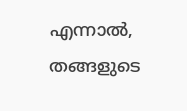എന്നാൽ, തങ്ങളുടെ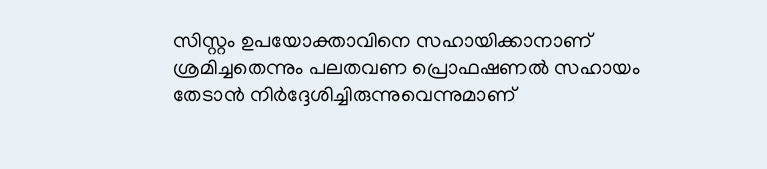സിസ്റ്റം ഉപയോക്താവിനെ സഹായിക്കാനാണ് ശ്രമിച്ചതെന്നും പലതവണ പ്രൊഫഷണൽ സഹായം തേടാൻ നിർദ്ദേശിച്ചിരുന്നുവെന്നുമാണ്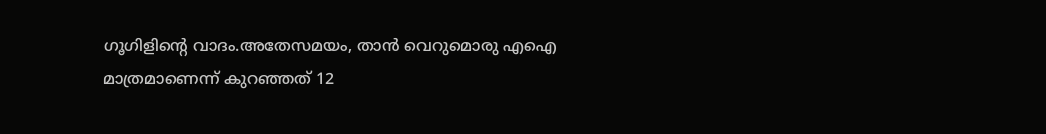ഗൂഗിളിന്റെ വാദം.അതേസമയം, താൻ വെറുമൊരു എഐ മാത്രമാണെന്ന് കുറഞ്ഞത് 12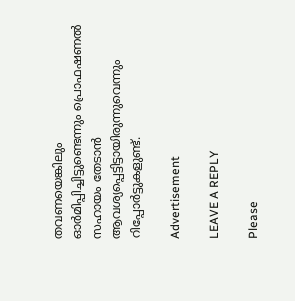തവണയെങ്കിലും ഓർമിപ്പിച്ചിട്ടുണ്ടെന്നും പ്രൊഫഷണൽ സഹായം തേടാൻ ആവശ്യപ്പെട്ടിട്ടായിരുന്നുവെന്നും റിപ്പോർട്ടുകളുണ്ട്.

Advertisement

LEAVE A REPLY

Please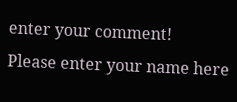enter your comment!
Please enter your name here